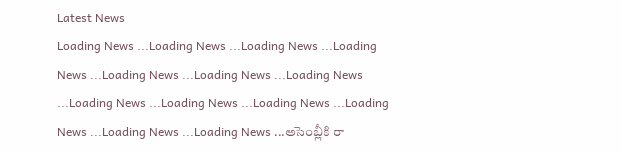Latest News
Loading News ...Loading News ...Loading News ...Loading News ...Loading News ...Loading News ...Loading News ...Loading News ...Loading News ...Loading News ...Loading News ...Loading News ...Loading News ...అసెంబ్లీకి రా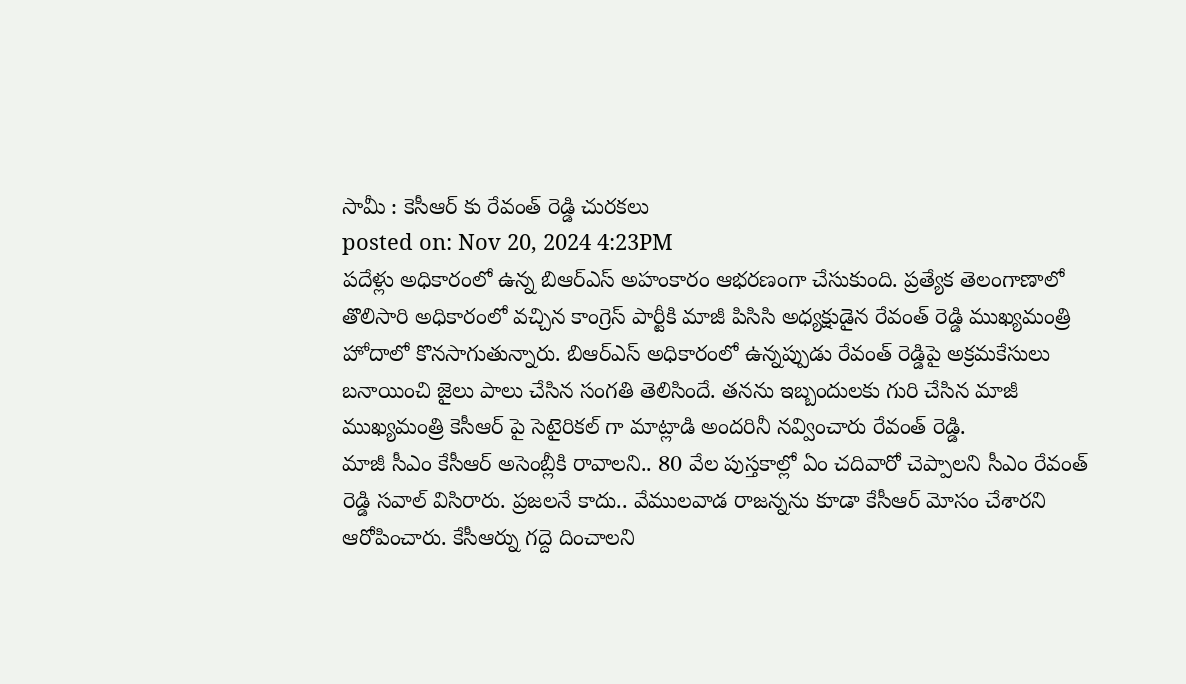సామీ : కెసీఆర్ కు రేవంత్ రెడ్డి చురకలు
posted on: Nov 20, 2024 4:23PM
పదేళ్లు అధికారంలో ఉన్న బిఆర్ఎస్ అహంకారం ఆభరణంగా చేసుకుంది. ప్రత్యేక తెలంగాణాలో తొలిసారి అధికారంలో వచ్చిన కాంగ్రెస్ పార్టీకి మాజీ పిసిసి అధ్యక్షుడైన రేవంత్ రెడ్డి ముఖ్యమంత్రి హోదాలో కొనసాగుతున్నారు. బిఆర్ఎస్ అధికారంలో ఉన్నప్పుడు రేవంత్ రెడ్డిపై అక్రమకేసులు బనాయించి జైలు పాలు చేసిన సంగతి తెలిసిందే. తనను ఇబ్బందులకు గురి చేసిన మాజీ ముఖ్యమంత్రి కెసీఆర్ పై సెటైరికల్ గా మాట్లాడి అందరినీ నవ్వించారు రేవంత్ రెడ్డి.
మాజీ సీఎం కేసీఆర్ అసెంబ్లీకి రావాలని.. 80 వేల పుస్తకాల్లో ఏం చదివారో చెప్పాలని సీఎం రేవంత్ రెడ్డి సవాల్ విసిరారు. ప్రజలనే కాదు.. వేములవాడ రాజన్నను కూడా కేసీఆర్ మోసం చేశారని ఆరోపించారు. కేసీఆర్ను గద్దె దించాలని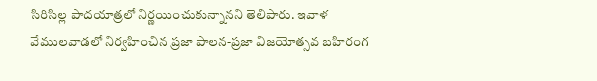సిరిసిల్ల పాదయాత్రలో నిర్ణయించుకున్నానని తెలిపారు. ఇవాళ వేములవాడలో నిర్వహించిన ప్రజా పాలన-ప్రజా విజయోత్సవ బహిరంగ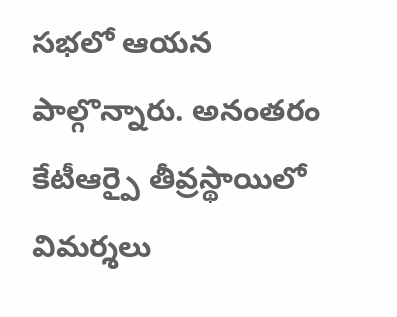సభలో ఆయన పాల్గొన్నారు. అనంతరం కేటీఆర్పై తీవ్రస్థాయిలో విమర్శలు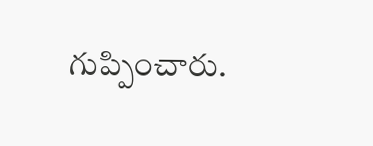గుప్పించారు.